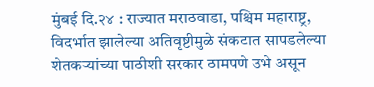मुंबई दि.२४ : राज्यात मराठवाडा, पश्चिम महाराष्ट्र, विदर्भात झालेल्या अतिवृष्टीमुळे संकटात सापडलेल्या शेतकऱ्यांच्या पाठीशी सरकार ठामपणे उभे असून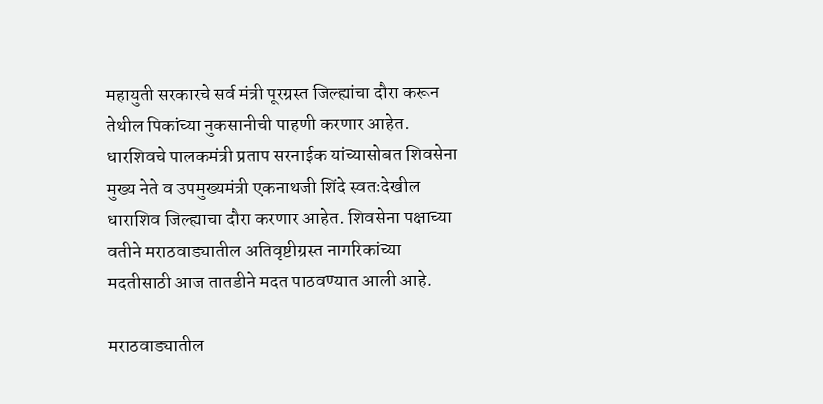महायुती सरकारचे सर्व मंत्री पूरग्रस्त जिल्ह्यांचा दौरा करून तेथील पिकांच्या नुकसानीची पाहणी करणार आहेत. धारशिवचे पालकमंत्री प्रताप सरनाईक यांच्यासोबत शिवसेना मुख्य नेते व उपमुख्यमंत्री एकनाथजी शिंदे स्वतःदेखील धाराशिव जिल्ह्याचा दौरा करणार आहेत. शिवसेना पक्षाच्या वतीने मराठवाड्यातील अतिवृष्टीग्रस्त नागरिकांच्या मदतीसाठी आज तातडीने मदत पाठवण्यात आली आहे.

मराठवाड्यातील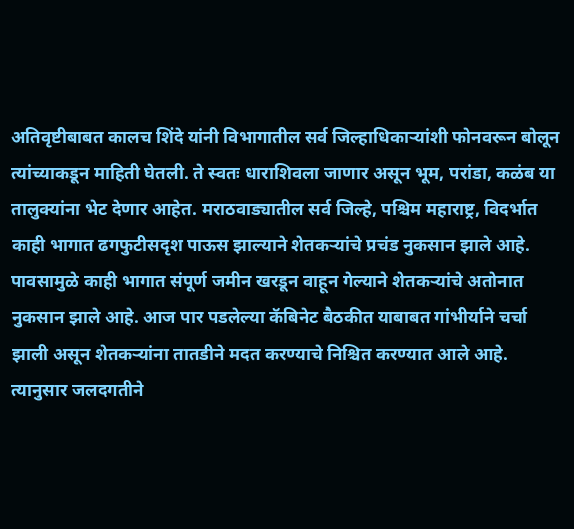अतिवृष्टीबाबत कालच शिंदे यांनी विभागातील सर्व जिल्हाधिकाऱ्यांशी फोनवरून बोलून त्यांच्याकडून माहिती घेतली. ते स्वतः धाराशिवला जाणार असून भूम, परांडा, कळंब या तालुक्यांना भेट देणार आहेत. मराठवाड्यातील सर्व जिल्हे, पश्चिम महाराष्ट्र, विदर्भात काही भागात ढगफुटीसदृश पाऊस झाल्याने शेतकऱ्यांचे प्रचंड नुकसान झाले आहे. पावसामुळे काही भागात संपूर्ण जमीन खरडून वाहून गेल्याने शेतकऱ्यांचे अतोनात नुकसान झाले आहे. आज पार पडलेल्या कॅबिनेट बैठकीत याबाबत गांभीर्याने चर्चा झाली असून शेतकऱ्यांना तातडीने मदत करण्याचे निश्चित करण्यात आले आहे. त्यानुसार जलदगतीने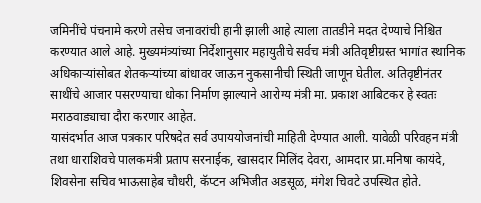जमिनींचे पंचनामे करणे तसेच जनावरांची हानी झाली आहे त्याला तातडीने मदत देण्याचे निश्चित करण्यात आले आहे. मुख्यमंत्र्यांच्या निर्देशानुसार महायुतीचे सर्वच मंत्री अतिवृष्टीग्रस्त भागांत स्थानिक अधिकाऱ्यांसोबत शेतकऱ्यांच्या बांधावर जाऊन नुकसानीची स्थिती जाणून घेतील. अतिवृष्टीनंतर साथींचे आजार पसरण्याचा धोका निर्माण झाल्याने आरोग्य मंत्री मा. प्रकाश आबिटकर हे स्वतः मराठवाड्याचा दौरा करणार आहेत.
यासंदर्भात आज पत्रकार परिषदेत सर्व उपाययोजनांची माहिती देण्यात आली. यावेळी परिवहन मंत्री तथा धाराशिवचे पालकमंत्री प्रताप सरनाईक, खासदार मिलिंद देवरा, आमदार प्रा.मनिषा कायंदे, शिवसेना सचिव भाऊसाहेब चौधरी, कॅप्टन अभिजीत अडसूळ, मंगेश चिवटे उपस्थित होते.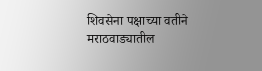शिवसेना पक्षाच्या वतीने मराठवाड्यातील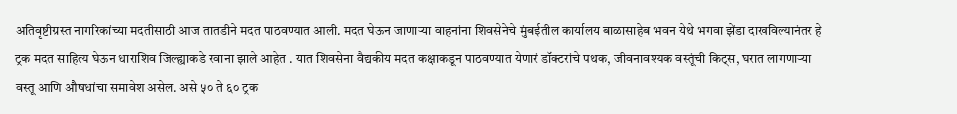अतिवृष्टीग्रस्त नागरिकांच्या मदतीसाठी आज तातडीने मदत पाठवण्यात आली. मदत घेऊन जाणाऱ्या वाहनांना शिवसेनेचे मुंबईतील कार्यालय बाळासाहेब भवन येथे भगवा झेंडा दाखविल्यानंतर हे ट्रक मदत साहित्य घेऊन धाराशिव जिल्ह्याकडे रवाना झाले आहेत . यात शिवसेना वैद्यकीय मदत कक्षाकडून पाठवण्यात येणारं डॉक्टरांचे पथक, जीवनावश्यक वस्तूंची किट्स, घरात लागणाऱ्या वस्तू आणि औषधांचा समावेश असेल. असे ५० ते ६० ट्रक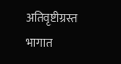अतिवृष्टीग्रस्त भागात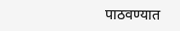पाठवण्यात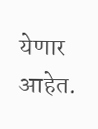येणार आहेत.